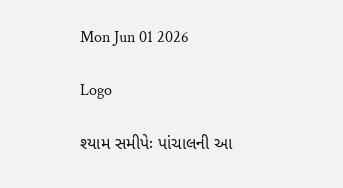Mon Jun 01 2026

Logo

શ્યામ સમીપેઃ પાંચાલની આ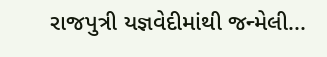રાજપુત્રી યજ્ઞવેદીમાંથી જન્મેલી...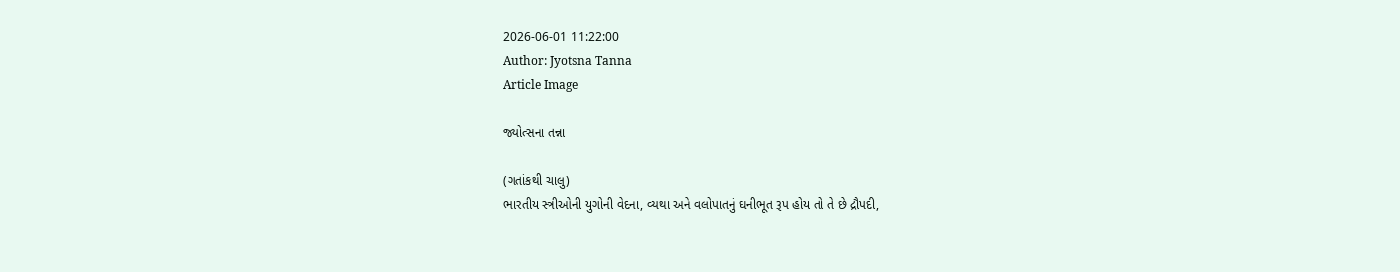2026-06-01 11:22:00
Author: Jyotsna Tanna
Article Image

જ્યોત્સના તન્ના

(ગતાંકથી ચાલુ)
ભારતીય સ્ત્રીઓની યુગોની વેદના, વ્યથા અને વલોપાતનું ઘનીભૂત રૂપ હોય તો તે છે દ્રૌપદી,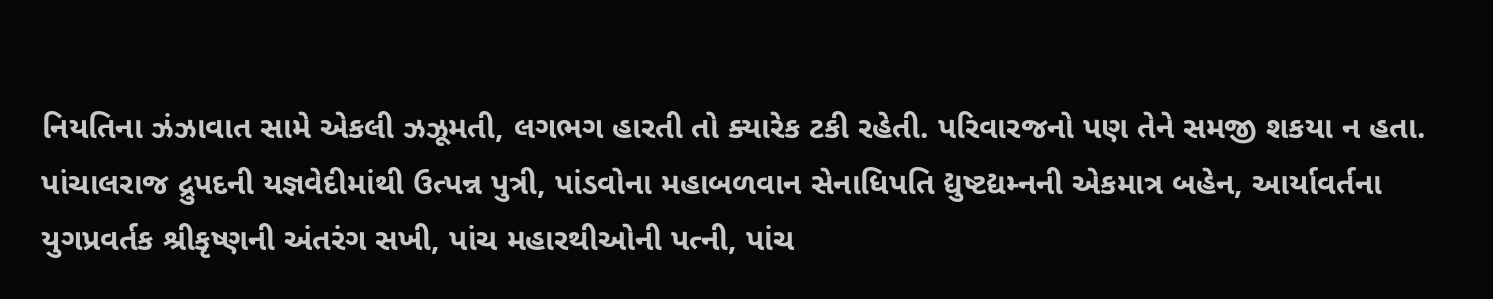નિયતિના ઝંઝાવાત સામે એકલી ઝઝૂમતી, લગભગ હારતી તો ક્યારેક ટકી રહેતી. પરિવારજનો પણ તેને સમજી શકયા ન હતા. પાંચાલરાજ દ્રુપદની યજ્ઞવેદીમાંથી ઉત્પન્ન પુત્રી, પાંડવોના મહાબળવાન સેનાધિપતિ દ્યુષ્ટદ્યમ્નની એકમાત્ર બહેન, આર્યાવર્તના યુગપ્રવર્તક શ્રીકૃષ્ણની અંતરંગ સખી, પાંચ મહારથીઓની પત્ની, પાંચ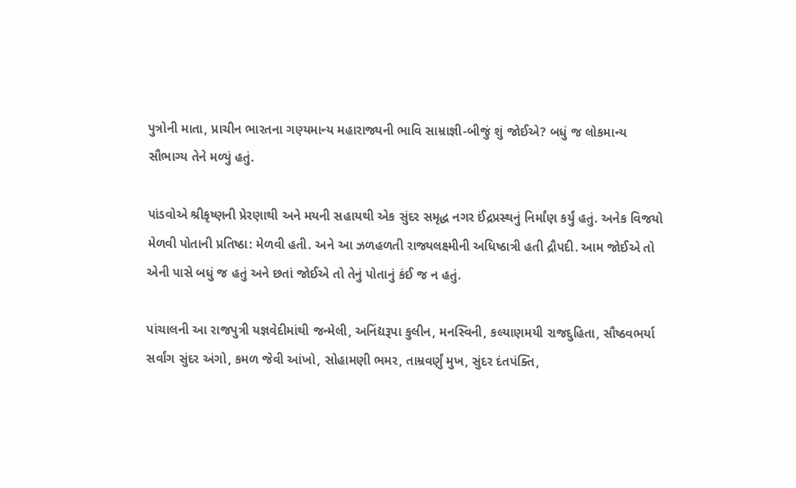પુત્રોની માતા, પ્રાચીન ભારતના ગણ્યમાન્ય મહારાજ્યની ભાવિ સામ્રાજ્ઞી-બીજું શું જોઈએ? બધું જ લોકમાન્ય સૌભાગ્ય તેને મળ્યું હતું.

પાંડવોએ શ્રીકૃષ્ણની પ્રેરણાથી અને મયની સહાયથી એક સુંદર સમૃદ્ધ નગર ઈંદ્રપ્રસ્થનું નિર્માંણ કર્યું હતું. અનેક વિજયો મેળવી પોતાની પ્રતિષ્ઠા: મેળવી હતી. અને આ ઝળહળતી રાજ્યલક્ષ્મીની અધિષ્ઠાત્રી હતી દ્રૌપદી. આમ જોઈએ તો એની પાસે બધું જ હતું અને છતાં જોઈએ તો તેનું પોતાનું કંઈ જ ન હતું.

પાંચાલની આ રાજપુત્રી યજ્ઞવેદીમાંથી જન્મેલી, અનિંદ્યરૂપા કુલીન, મનસ્વિની, કલ્યાણમયી રાજદુહિતા, સૌષ્ઠવભર્યા સર્વાંગ સુંદર અંગો, કમળ જેવી આંખો, સોહામણી ભમર, તામ્રવર્ણું મુખ, સુંદર દંતપંક્તિ,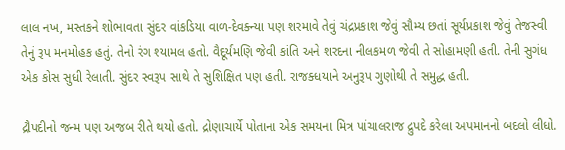લાલ નખ, મસ્તકને શોભાવતા સુંદર વાંકડિયા વાળ-દેવક્ન્યા પણ શરમાવે તેવું ચંદ્રપ્રકાશ જેવું સૌમ્ય છતાં સૂર્યપ્રકાશ જેવું તેજસ્વી તેનું રૂપ મનમોહક હતું. તેનો રંગ શ્યામલ હતો. વૈદૂર્યમણિ જેવી કાંતિ અને શરદના નીલકમળ જેવી તે સોહામણી હતી. તેની સુગંધ એક કોસ સુધી રેલાતી. સુંદર સ્વરૂપ સાથે તે સુશિક્ષિત પણ હતી. રાજક્ધયાને અનુરૂપ ગુણોથી તે સમુદ્ધ હતી.

દ્રૌપદીનો જન્મ પણ અજબ રીતે થયો હતો. દ્રોણાચાર્યે પોતાના એક સમયના મિત્ર પાંચાલરાજ દ્રુપદે કરેલા અપમાનનો બદલો લીધો.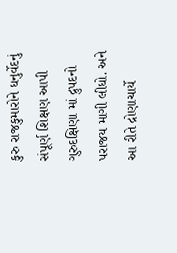કુરુ રાજકુમારોને ધનુર્વેદનું સંપૂર્ણ શિક્ષણ આપી ગુરુદક્ષિણા માં દ્રુપદનો પરાજય માગી લીધો. અને આ રીતે દ્રોણાચાર્યે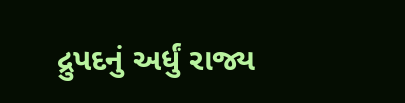દ્રુપદનું અર્ધું રાજ્ય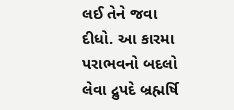લઈ તેને જવા દીધો. આ કારમા પરાભવનો બદલો લેવા દ્રુપદે બ્રહ્મર્ષિ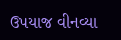ઉપયાજ વીનવ્યા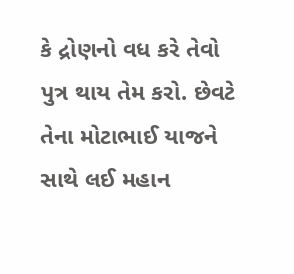કે દ્રોણનો વધ કરે તેવો પુત્ર થાય તેમ કરો. છેવટે તેના મોટાભાઈ યાજને સાથે લઈ મહાન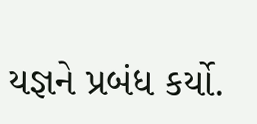યજ્ઞને પ્રબંધ કર્યો.